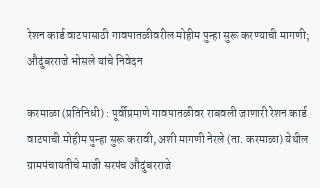रेशन कार्ड वाटपासाठी गावपातळीवरील मोहीम पुन्हा सुरू करण्याची मागणी; औदुंबरराजे भोसले यांचे निवेदन

करमाळा (प्रतिनिधी) : पूर्वीप्रमाणे गावपातळीवर राबवली जाणारी रेशन कार्ड वाटपाची मोहीम पुन्हा सुरू करावी, अशी मागणी नेरले (ता. करमाळा) येथील ग्रामपंचायतीचे माजी सरपंच औदुंबरराजे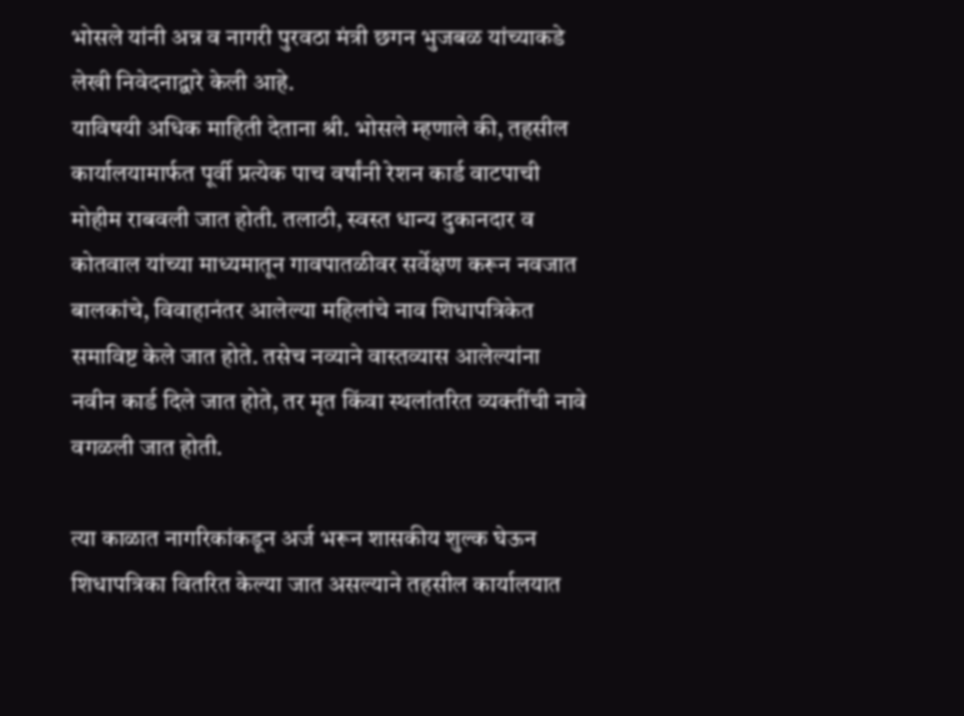भोसले यांनी अन्न व नागरी पुरवठा मंत्री छगन भुजबळ यांच्याकडे लेखी निवेदनाद्वारे केली आहे.
याविषयी अधिक माहिती देताना श्री. भोसले म्हणाले की, तहसील कार्यालयामार्फत पूर्वी प्रत्येक पाच वर्षांनी रेशन कार्ड वाटपाची मोहीम राबवली जात होती. तलाठी, स्वस्त धान्य दुकानदार व कोतवाल यांच्या माध्यमातून गावपातळीवर सर्वेक्षण करून नवजात बालकांचे, विवाहानंतर आलेल्या महिलांचे नाव शिधापत्रिकेत समाविष्ट केले जात होते. तसेच नव्याने वास्तव्यास आलेल्यांना नवीन कार्ड दिले जात होते, तर मृत किंवा स्थलांतरित व्यक्तींची नावे वगळली जात होती.

त्या काळात नागरिकांकडून अर्ज भरून शासकीय शुल्क घेऊन शिधापत्रिका वितरित केल्या जात असल्याने तहसील कार्यालयात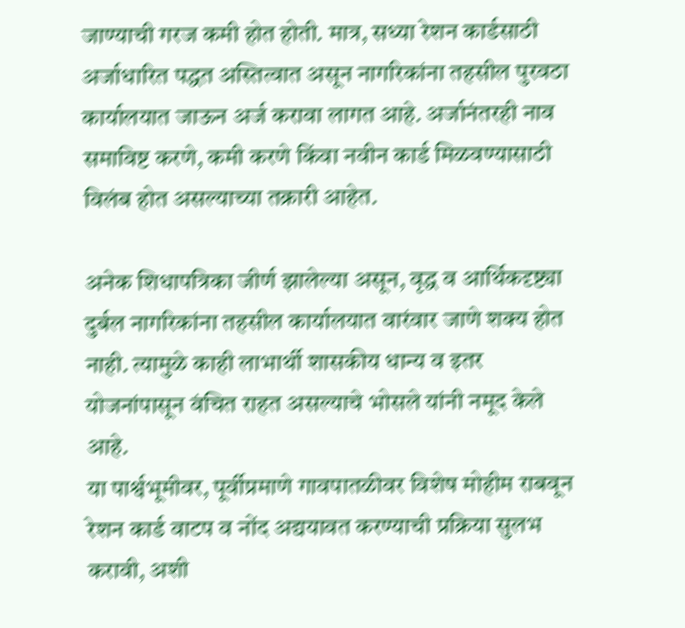जाण्याची गरज कमी होत होती. मात्र, सध्या रेशन कार्डसाठी अर्जाधारित पद्धत अस्तित्वात असून नागरिकांना तहसील पुरवठा कार्यालयात जाऊन अर्ज करावा लागत आहे. अर्जानंतरही नाव समाविष्ट करणे, कमी करणे किंवा नवीन कार्ड मिळवण्यासाठी विलंब होत असल्याच्या तक्रारी आहेत.

अनेक शिधापत्रिका जीर्ण झालेल्या असून, वृद्ध व आर्थिकदृष्ट्या दुर्बल नागरिकांना तहसील कार्यालयात वारंवार जाणे शक्य होत नाही. त्यामुळे काही लाभार्थी शासकीय धान्य व इतर योजनांपासून वंचित राहत असल्याचे भोसले यांनी नमूद केले आहे.
या पार्श्वभूमीवर, पूर्वीप्रमाणे गावपातळीवर विशेष मोहीम राबवून रेशन कार्ड वाटप व नोंद अद्ययावत करण्याची प्रक्रिया सुलभ करावी, अशी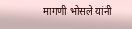मागणी भोसले यांनी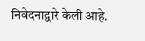निवेदनाद्वारे केली आहे.